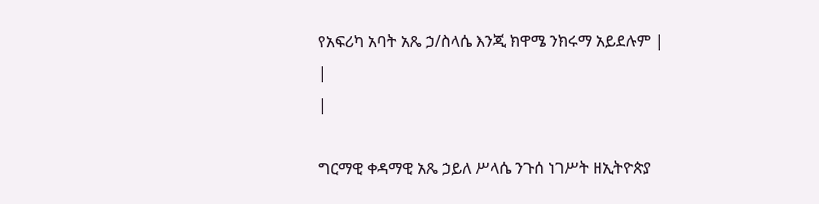የአፍሪካ አባት አጼ ኃ/ስላሴ እንጂ ክዋሜ ንክሩማ አይደሉም |
|
|

ግርማዊ ቀዳማዊ አጼ ኃይለ ሥላሴ ንጉሰ ነገሥት ዘኢትዮጵያ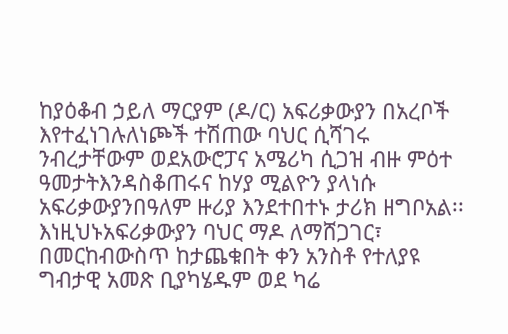ከያዕቆብ ኃይለ ማርያም (ዶ/ር) አፍሪቃውያን በአረቦች እየተፈነገሉለነጮች ተሽጠው ባህር ሲሻገሩ ንብረታቸውም ወደአውሮፓና አሜሪካ ሲጋዝ ብዙ ምዕተ ዓመታትእንዳስቆጠሩና ከሃያ ሚልዮን ያላነሱ አፍሪቃውያንበዓለም ዙሪያ እንደተበተኑ ታሪክ ዘግቦአል፡፡ እነዚህኑአፍሪቃውያን ባህር ማዶ ለማሸጋገር፣ በመርከብውስጥ ከታጨቁበት ቀን አንስቶ የተለያዩ ግብታዊ አመጽ ቢያካሄዱም ወደ ካሬ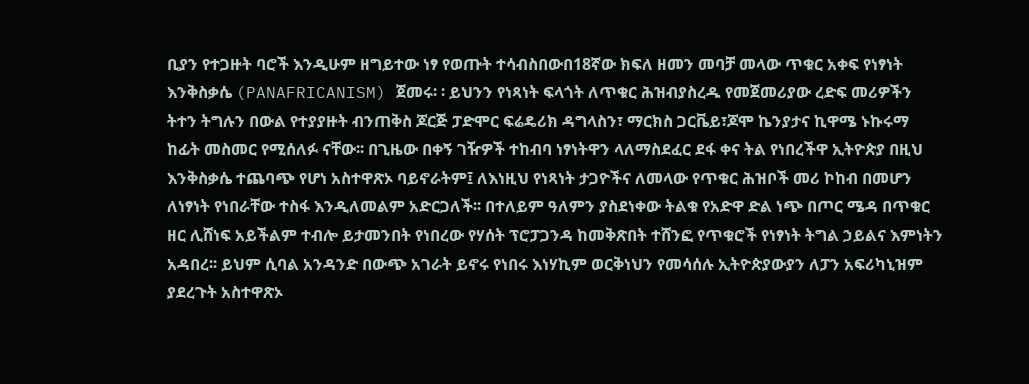ቢያን የተጋዙት ባሮች እንዲሁም ዘግይተው ነፃ የወጡት ተሳብስበውበ18ኛው ክፍለ ዘመን መባቻ መላው ጥቁር አቀፍ የነፃነት እንቅስቃሴ (PANAFRICANISM) ጀመሩ፡ ፡ ይህንን የነጻነት ፍላጎት ለጥቁር ሕዝብያስረዱ የመጀመሪያው ረድፍ መሪዎችን ትተን ትግሉን በውል የተያያዙት ብንጠቅስ ጆርጅ ፓድሞር ፍሬዴሪክ ዳግላስን፣ ማርክስ ጋርቬይ፣ጆሞ ኬንያታና ኪዋሜ ኑኩሩማ ከፊት መስመር የሚሰለፉ ናቸው፡፡ በጊዜው በቀኝ ገዥዎች ተከብባ ነፃነትዋን ላለማስደፈር ደፋ ቀና ትል የነበረችዋ ኢትዮጵያ በዚህ እንቅስቃሴ ተጨባጭ የሆነ አስተዋጽኦ ባይኖራትም፤ ለእነዚህ የነጻነት ታጋዮችና ለመላው የጥቁር ሕዝቦች መሪ ኮከብ በመሆን ለነፃነት የነበራቸው ተስፋ እንዲለመልም አድርጋለች፡፡ በተለይም ዓለምን ያስደነቀው ትልቁ የአድዋ ድል ነጭ በጦር ሜዳ በጥቁር ዘር ሊሸነፍ አይችልም ተብሎ ይታመንበት የነበረው የሃሰት ፕሮፓጋንዳ ከመቅጽበት ተሸንፎ የጥቁሮች የነፃነት ትግል ኃይልና እምነትን አዳበረ፡፡ ይህም ሲባል አንዳንድ በውጭ አገራት ይኖሩ የነበሩ እነሃኪም ወርቅነህን የመሳሰሉ ኢትዮጵያውያን ለፓን አፍሪካኒዝም ያደረጉት አስተዋጽኦ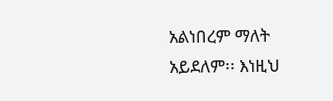አልነበረም ማለት አይደለም፡፡ እነዚህ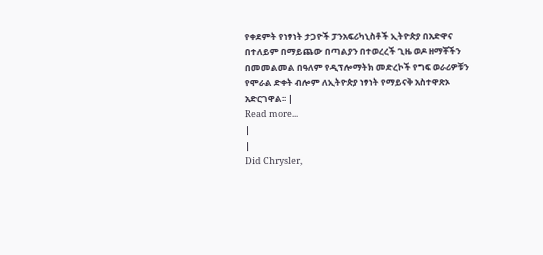የቀደምት የነፃነት ታጋዮች ፓንአፍሪካኒስቶች ኢትዮጵያ በአድዋና በተለይም በማይጨው በጣልያን በተወረረች ጊዜ ወዶ ዘማቾችን በመመልመል በዓለም የዲፕሎማትክ መድረኮች የግፍ ወራሪዎቹን የሞራል ድቀት ብሎም ለኢትዮጵያ ነፃነት የማይናቅ አስተዋጽኦ አድርገዋል፡፡ |
Read more...
|
|
Did Chrysler,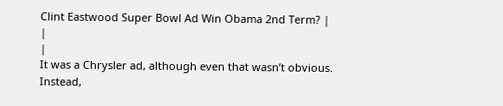Clint Eastwood Super Bowl Ad Win Obama 2nd Term? |
|
|
It was a Chrysler ad, although even that wasn’t obvious. Instead,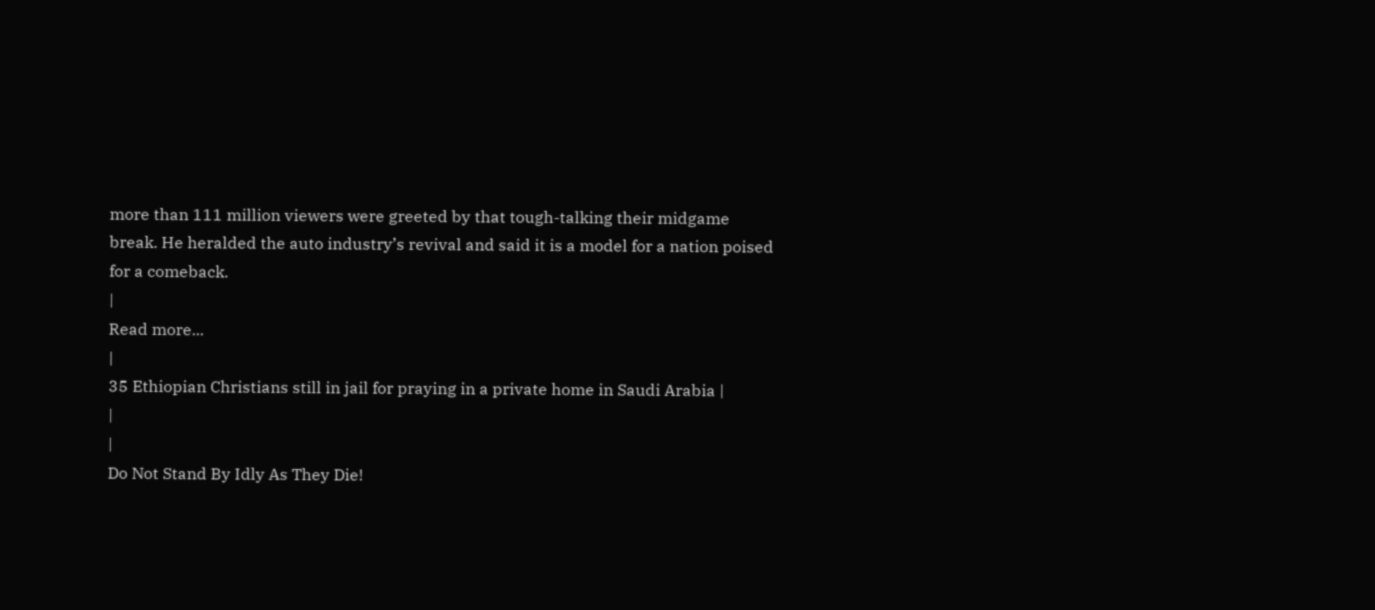more than 111 million viewers were greeted by that tough-talking their midgame break. He heralded the auto industry’s revival and said it is a model for a nation poised for a comeback.
|
Read more...
|
35 Ethiopian Christians still in jail for praying in a private home in Saudi Arabia |
|
|
Do Not Stand By Idly As They Die!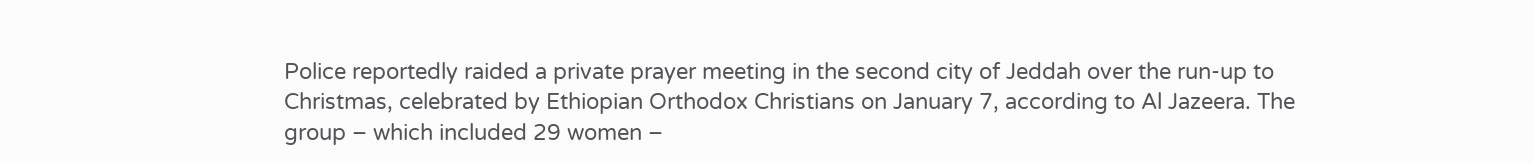Police reportedly raided a private prayer meeting in the second city of Jeddah over the run-up to Christmas, celebrated by Ethiopian Orthodox Christians on January 7, according to Al Jazeera. The group – which included 29 women –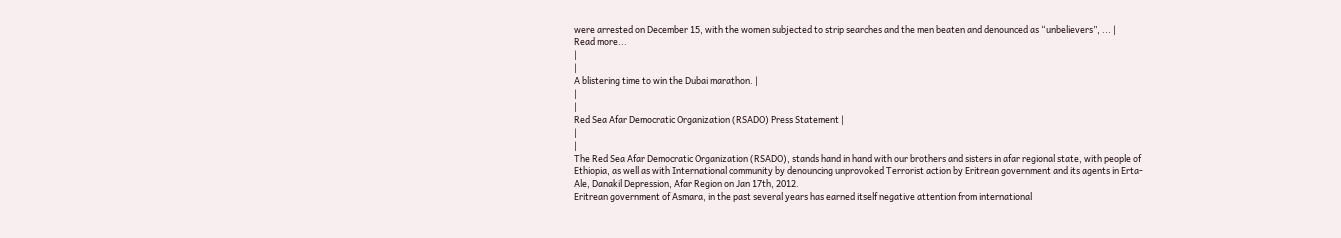were arrested on December 15, with the women subjected to strip searches and the men beaten and denounced as “unbelievers”, ... |
Read more...
|
|
A blistering time to win the Dubai marathon. |
|
|
Red Sea Afar Democratic Organization (RSADO) Press Statement |
|
|
The Red Sea Afar Democratic Organization (RSADO), stands hand in hand with our brothers and sisters in afar regional state, with people of Ethiopia, as well as with International community by denouncing unprovoked Terrorist action by Eritrean government and its agents in Erta-Ale, Danakil Depression, Afar Region on Jan 17th, 2012.
Eritrean government of Asmara, in the past several years has earned itself negative attention from international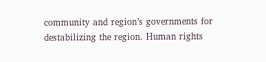community and region’s governments for destabilizing the region. Human rights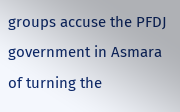groups accuse the PFDJ government in Asmara of turning the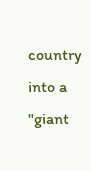country into a "giant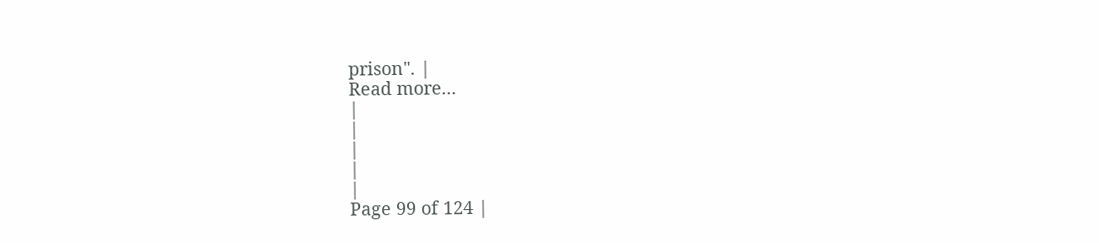prison". |
Read more...
|
|
|
|
|
Page 99 of 124 |